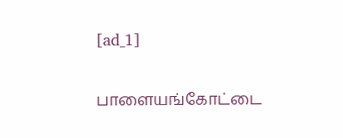[ad_1]

பாளையங்கோட்டை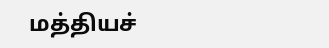மத்தியச்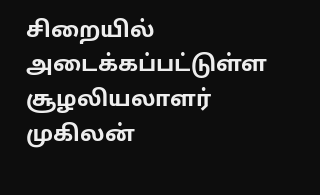சிறையில் அடைக்கப்பட்டுள்ள சூழலியலாளர் முகிலன்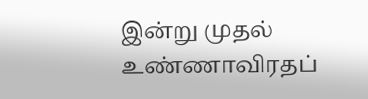இன்று முதல் உண்ணாவிரதப்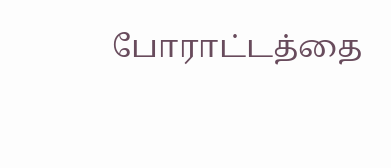போராட்டத்தை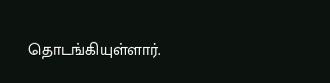தொடங்கியுள்ளார்.